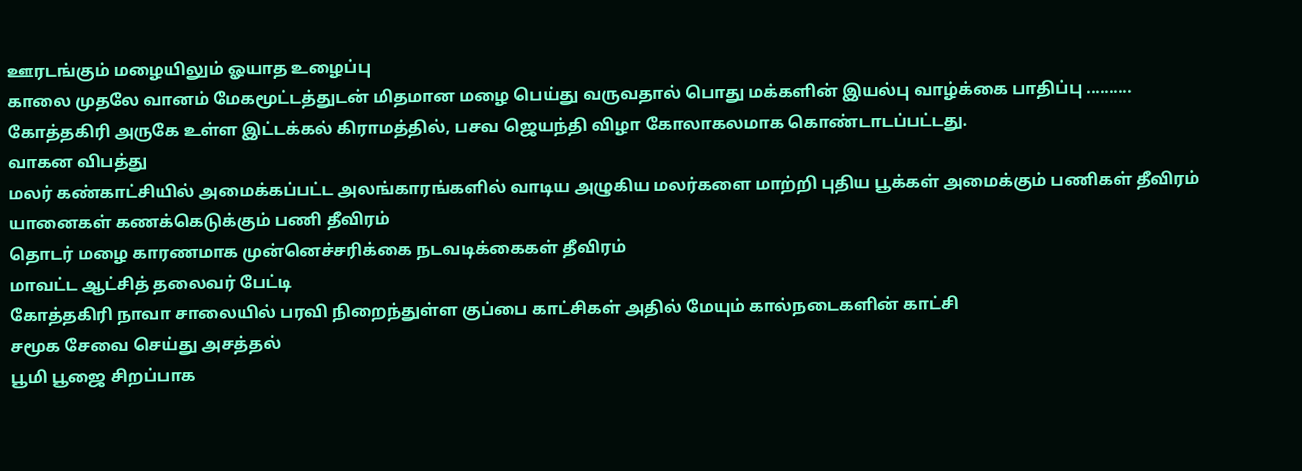ஊரடங்கும் மழையிலும் ஓயாத உழைப்பு
காலை முதலே வானம் மேகமூட்டத்துடன் மிதமான மழை பெய்து வருவதால் பொது மக்களின் இயல்பு வாழ்க்கை பாதிப்பு ..........
கோத்தகிரி அருகே உள்ள இட்டக்கல் கிராமத்தில், பசவ ஜெயந்தி விழா கோலாகலமாக கொண்டாடப்பட்டது.
வாகன விபத்து
மலர் கண்காட்சியில் அமைக்கப்பட்ட அலங்காரங்களில் வாடிய அழுகிய மலர்களை மாற்றி புதிய பூக்கள் அமைக்கும் பணிகள் தீவிரம்
யானைகள் கணக்கெடுக்கும் பணி தீவிரம்
தொடர் மழை காரணமாக முன்னெச்சரிக்கை நடவடிக்கைகள் தீவிரம்
மாவட்ட ஆட்சித் தலைவர் பேட்டி
கோத்தகிரி நாவா சாலையில் பரவி நிறைந்துள்ள குப்பை காட்சிகள் அதில் மேயும் கால்நடைகளின் காட்சி
சமூக சேவை செய்து அசத்தல்
பூமி பூஜை சிறப்பாக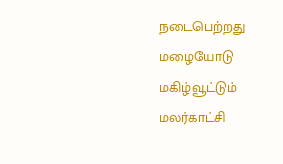நடைபெற்றது
மழையோடு மகிழ்வூட்டும் மலர்காட்சி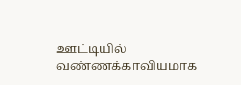ஊட்டியில் வண்ணக்காவியமாக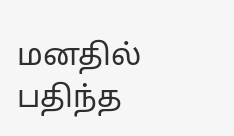மனதில் பதிந்த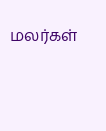மலர்கள்